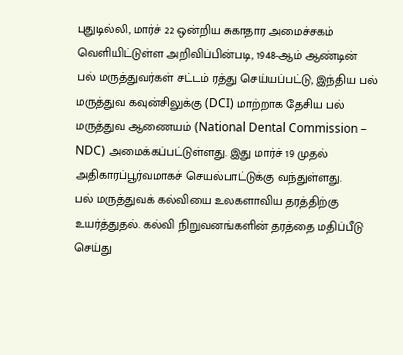புதுடில்லி, மார்ச் 22 ஒன்றிய சுகாதார அமைச்சகம் வெளியிட்டுள்ள அறிவிப்பின்படி, 1948-ஆம் ஆண்டின் பல் மருத்துவர்கள் சட்டம் ரத்து செய்யப்பட்டு, இந்திய பல் மருத்துவ கவுன்சிலுக்கு (DCI) மாற்றாக தேசிய பல் மருத்துவ ஆணையம் (National Dental Commission – NDC) அமைக்கப்பட்டுள்ளது. இது மார்ச் 19 முதல் அதிகாரப்பூர்வமாகச் செயல்பாட்டுக்கு வந்துள்ளது.
பல் மருத்துவக் கல்வியை உலகளாவிய தரத்திற்கு உயர்த்துதல். கல்வி நிறுவனங்களின் தரத்தை மதிப்பீடு செய்து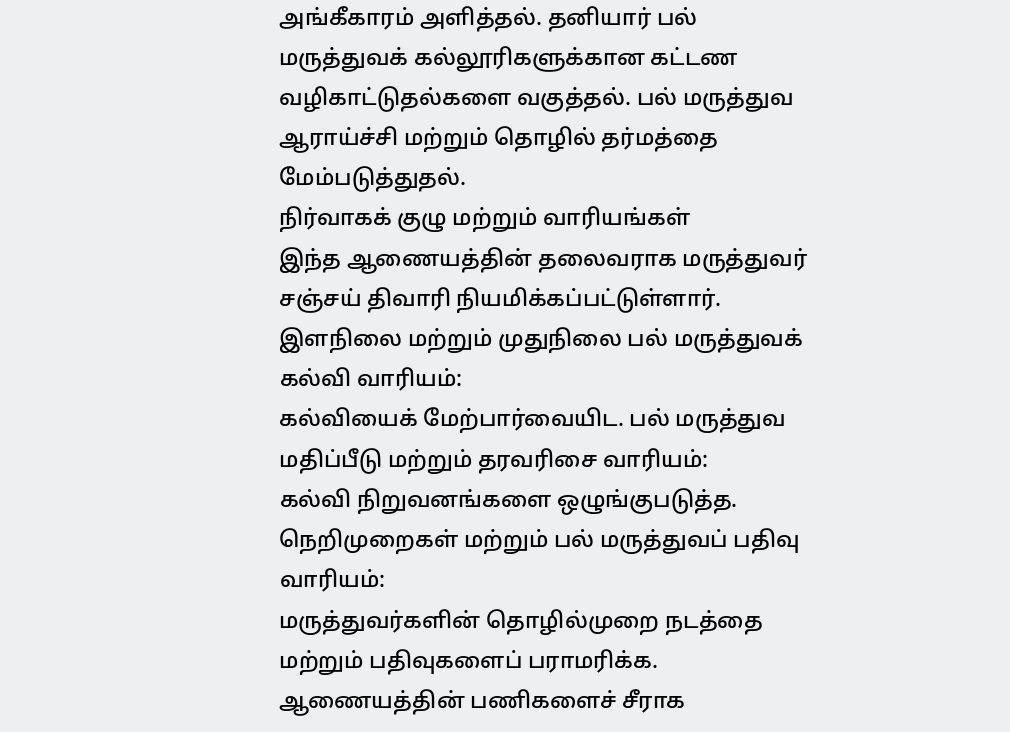அங்கீகாரம் அளித்தல். தனியார் பல் மருத்துவக் கல்லூரிகளுக்கான கட்டண வழிகாட்டுதல்களை வகுத்தல். பல் மருத்துவ ஆராய்ச்சி மற்றும் தொழில் தர்மத்தை மேம்படுத்துதல்.
நிர்வாகக் குழு மற்றும் வாரியங்கள்
இந்த ஆணையத்தின் தலைவராக மருத்துவர் சஞ்சய் திவாரி நியமிக்கப்பட்டுள்ளார்.
இளநிலை மற்றும் முதுநிலை பல் மருத்துவக் கல்வி வாரியம்:
கல்வியைக் மேற்பார்வையிட. பல் மருத்துவ மதிப்பீடு மற்றும் தரவரிசை வாரியம்:
கல்வி நிறுவனங்களை ஒழுங்குபடுத்த. நெறிமுறைகள் மற்றும் பல் மருத்துவப் பதிவு வாரியம்:
மருத்துவர்களின் தொழில்முறை நடத்தை மற்றும் பதிவுகளைப் பராமரிக்க. ஆணையத்தின் பணிகளைச் சீராக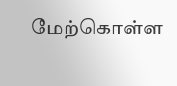மேற்கொள்ள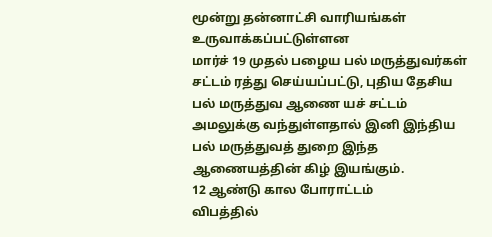மூன்று தன்னாட்சி வாரியங்கள் உருவாக்கப்பட்டுள்ளன
மார்ச் 19 முதல் பழைய பல் மருத்துவர்கள் சட்டம் ரத்து செய்யப்பட்டு, புதிய தேசிய பல் மருத்துவ ஆணை யச் சட்டம் அமலுக்கு வந்துள்ளதால் இனி இந்திய பல் மருத்துவத் துறை இந்த ஆணையத்தின் கிழ் இயங்கும்.
12 ஆண்டு கால போராட்டம்
விபத்தில்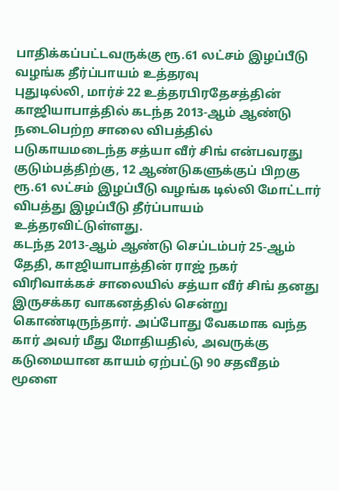பாதிக்கப்பட்டவருக்கு ரூ.61 லட்சம் இழப்பீடு வழங்க தீர்ப்பாயம் உத்தரவு
புதுடில்லி, மார்ச் 22 உத்தரபிரதேசத்தின் காஜியாபாத்தில் கடந்த 2013-ஆம் ஆண்டு நடைபெற்ற சாலை விபத்தில் படுகாயமடைந்த சத்யா வீர் சிங் என்பவரது குடும்பத்திற்கு, 12 ஆண்டுகளுக்குப் பிறகு ரூ.61 லட்சம் இழப்பீடு வழங்க டில்லி மோட்டார் விபத்து இழப்பீடு தீர்ப்பாயம் உத்தரவிட்டுள்ளது.
கடந்த 2013-ஆம் ஆண்டு செப்டம்பர் 25-ஆம் தேதி, காஜியாபாத்தின் ராஜ் நகர் விரிவாக்கச் சாலையில் சத்யா வீர் சிங் தனது இருசக்கர வாகனத்தில் சென்று கொண்டிருந்தார். அப்போது வேகமாக வந்த கார் அவர் மீது மோதியதில், அவருக்கு கடுமையான காயம் ஏற்பட்டு 90 சதவீதம் மூளை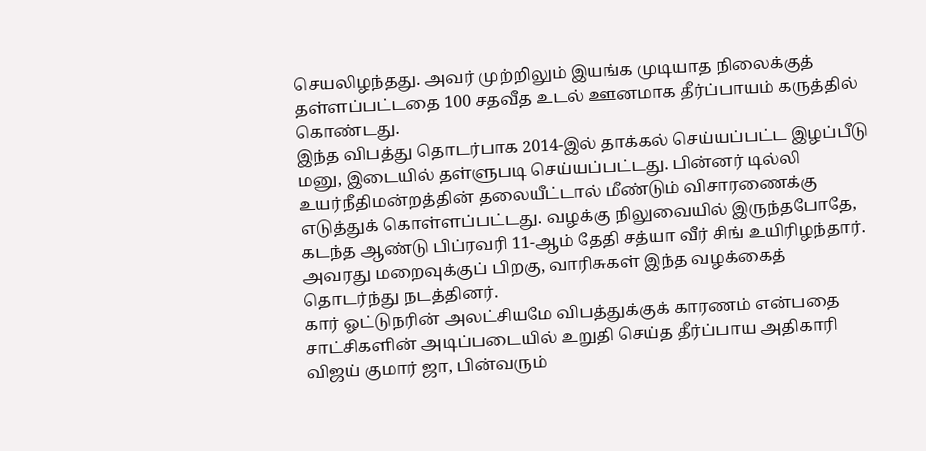செயலிழந்தது. அவர் முற்றிலும் இயங்க முடியாத நிலைக்குத் தள்ளப்பட்டதை 100 சதவீத உடல் ஊனமாக தீர்ப்பாயம் கருத்தில் கொண்டது.
இந்த விபத்து தொடர்பாக 2014-இல் தாக்கல் செய்யப்பட்ட இழப்பீடு மனு, இடையில் தள்ளுபடி செய்யப்பட்டது. பின்னர் டில்லி உயர்நீதிமன்றத்தின் தலையீட்டால் மீண்டும் விசாரணைக்கு எடுத்துக் கொள்ளப்பட்டது. வழக்கு நிலுவையில் இருந்தபோதே, கடந்த ஆண்டு பிப்ரவரி 11-ஆம் தேதி சத்யா வீர் சிங் உயிரிழந்தார். அவரது மறைவுக்குப் பிறகு, வாரிசுகள் இந்த வழக்கைத் தொடர்ந்து நடத்தினர்.
கார் ஓட்டுநரின் அலட்சியமே விபத்துக்குக் காரணம் என்பதை சாட்சிகளின் அடிப்படையில் உறுதி செய்த தீர்ப்பாய அதிகாரி விஜய் குமார் ஜா, பின்வரும்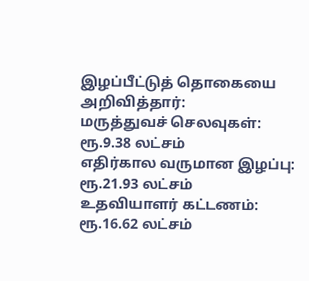இழப்பீட்டுத் தொகையை அறிவித்தார்:
மருத்துவச் செலவுகள்: ரூ.9.38 லட்சம்
எதிர்கால வருமான இழப்பு: ரூ.21.93 லட்சம்
உதவியாளர் கட்டணம்: ரூ.16.62 லட்சம்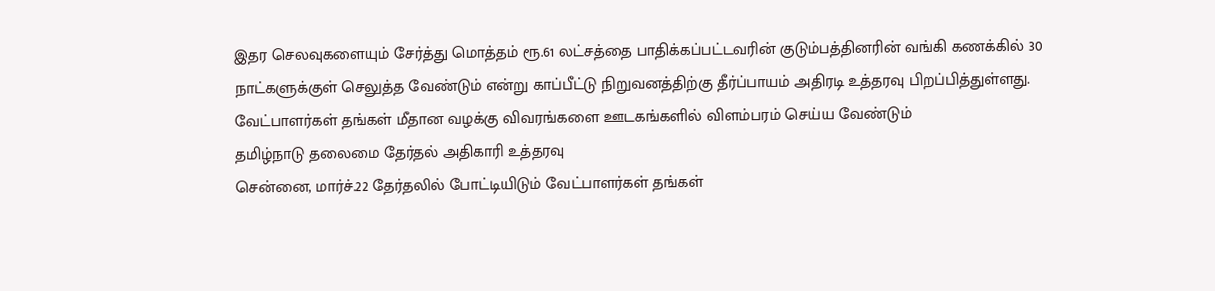இதர செலவுகளையும் சேர்த்து மொத்தம் ரூ.61 லட்சத்தை பாதிக்கப்பட்டவரின் குடும்பத்தினரின் வங்கி கணக்கில் 30 நாட்களுக்குள் செலுத்த வேண்டும் என்று காப்பீட்டு நிறுவனத்திற்கு தீர்ப்பாயம் அதிரடி உத்தரவு பிறப்பித்துள்ளது.
வேட்பாளர்கள் தங்கள் மீதான வழக்கு விவரங்களை ஊடகங்களில் விளம்பரம் செய்ய வேண்டும்
தமிழ்நாடு தலைமை தேர்தல் அதிகாரி உத்தரவு
சென்னை, மார்ச்.22 தேர்தலில் போட்டியிடும் வேட்பாளர்கள் தங்கள்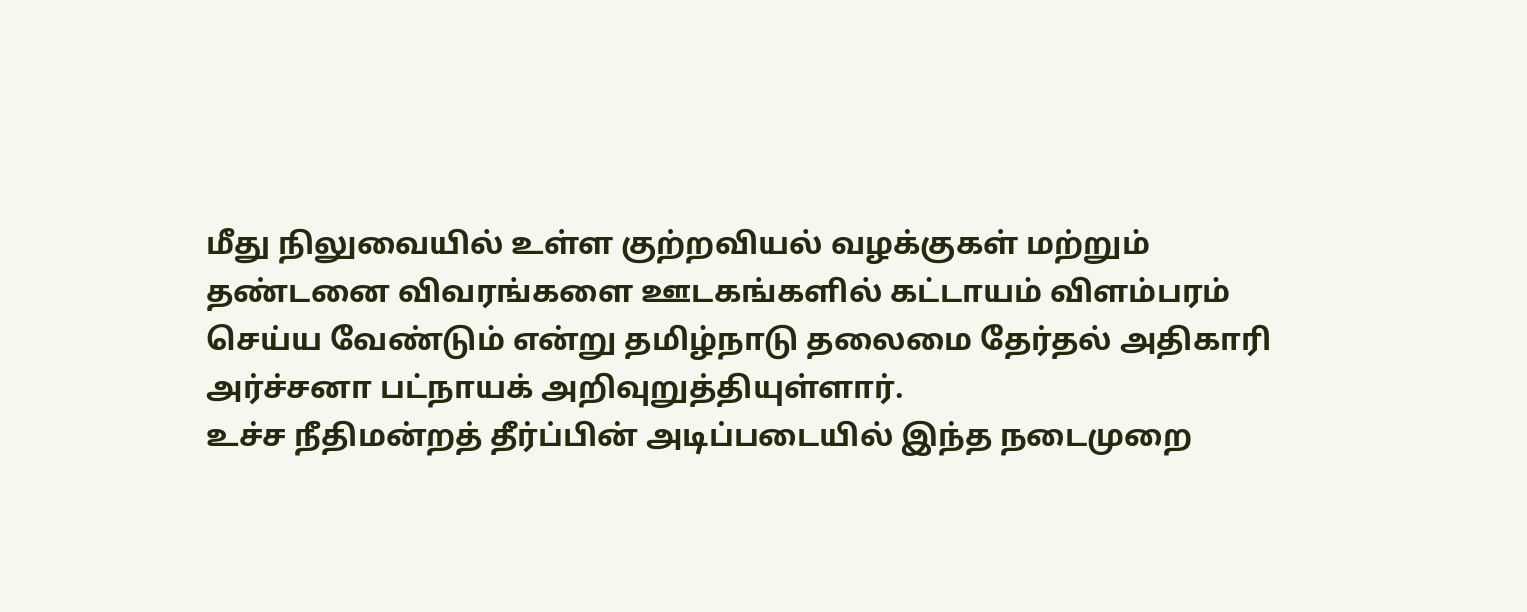மீது நிலுவையில் உள்ள குற்றவியல் வழக்குகள் மற்றும் தண்டனை விவரங்களை ஊடகங்களில் கட்டாயம் விளம்பரம் செய்ய வேண்டும் என்று தமிழ்நாடு தலைமை தேர்தல் அதிகாரி அர்ச்சனா பட்நாயக் அறிவுறுத்தியுள்ளார்.
உச்ச நீதிமன்றத் தீர்ப்பின் அடிப்படையில் இந்த நடைமுறை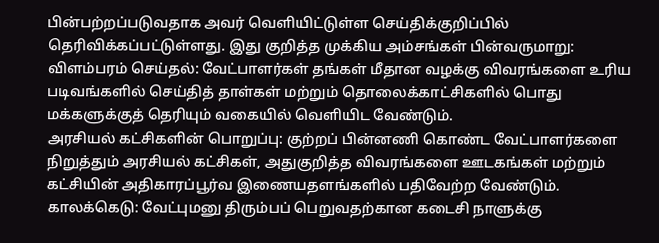பின்பற்றப்படுவதாக அவர் வெளியிட்டுள்ள செய்திக்குறிப்பில் தெரிவிக்கப்பட்டுள்ளது. இது குறித்த முக்கிய அம்சங்கள் பின்வருமாறு:
விளம்பரம் செய்தல்: வேட்பாளர்கள் தங்கள் மீதான வழக்கு விவரங்களை உரிய படிவங்களில் செய்தித் தாள்கள் மற்றும் தொலைக்காட்சிகளில் பொது மக்களுக்குத் தெரியும் வகையில் வெளியிட வேண்டும்.
அரசியல் கட்சிகளின் பொறுப்பு: குற்றப் பின்னணி கொண்ட வேட்பாளர்களை நிறுத்தும் அரசியல் கட்சிகள், அதுகுறித்த விவரங்களை ஊடகங்கள் மற்றும் கட்சியின் அதிகாரப்பூர்வ இணையதளங்களில் பதிவேற்ற வேண்டும்.
காலக்கெடு: வேட்புமனு திரும்பப் பெறுவதற்கான கடைசி நாளுக்கு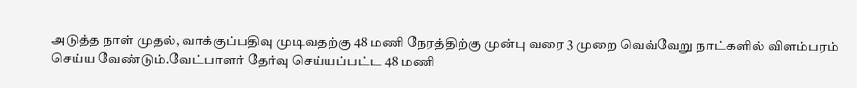அடுத்த நாள் முதல், வாக்குப்பதிவு முடிவதற்கு 48 மணி நேரத்திற்கு முன்பு வரை 3 முறை வெவ்வேறு நாட்களில் விளம்பரம் செய்ய வேண்டும்.வேட்பாளர் தேர்வு செய்யப்பட்ட 48 மணி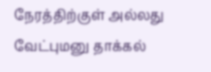நேரத்திற்குள் அல்லது வேட்புமனு தாக்கல்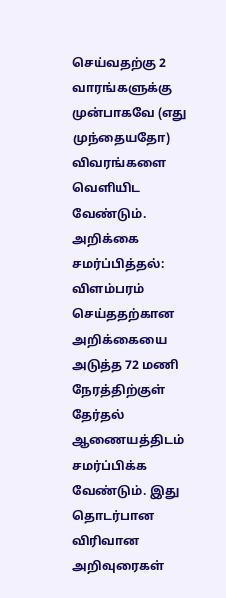செய்வதற்கு 2 வாரங்களுக்கு முன்பாகவே (எது முந்தையதோ) விவரங்களை வெளியிட வேண்டும்.
அறிக்கை சமர்ப்பித்தல்: விளம்பரம் செய்ததற்கான அறிக்கையை அடுத்த 72 மணி நேரத்திற்குள் தேர்தல் ஆணையத்திடம் சமர்ப்பிக்க வேண்டும். இது தொடர்பான விரிவான அறிவுரைகள்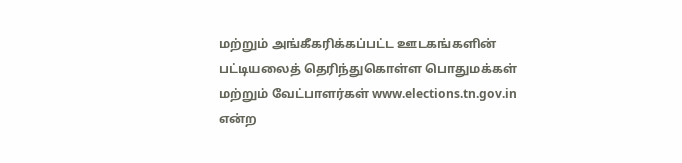மற்றும் அங்கீகரிக்கப்பட்ட ஊடகங்களின் பட்டியலைத் தெரிந்துகொள்ள பொதுமக்கள் மற்றும் வேட்பாளர்கள் www.elections.tn.gov.in என்ற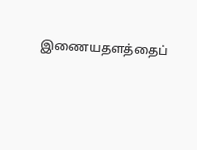இணையதளத்தைப்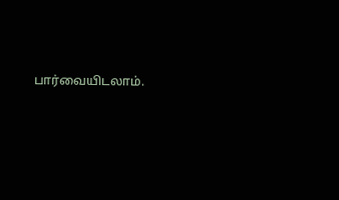பார்வையிடலாம்.